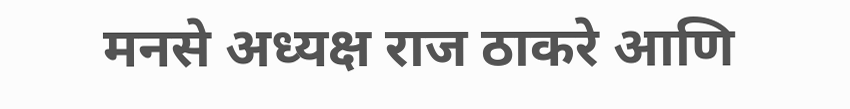मनसे अध्यक्ष राज ठाकरे आणि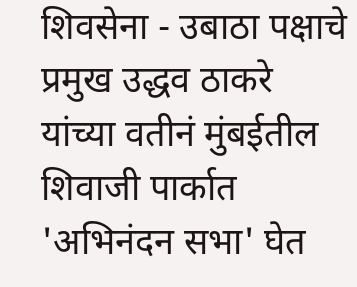शिवसेना - उबाठा पक्षाचे प्रमुख उद्धव ठाकरे यांच्या वतीनं मुंबईतील शिवाजी पार्कात 'अभिनंदन सभा' घेत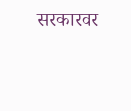सरकारवर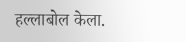हल्लाबोल केला.